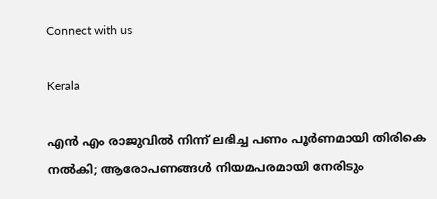Connect with us

Kerala

എന്‍ എം രാജുവില്‍ നിന്ന് ലഭിച്ച പണം പൂര്‍ണമായി തിരികെ നല്‍കി; ആരോപണങ്ങൾ‌ നിയമപരമായി നേരിടും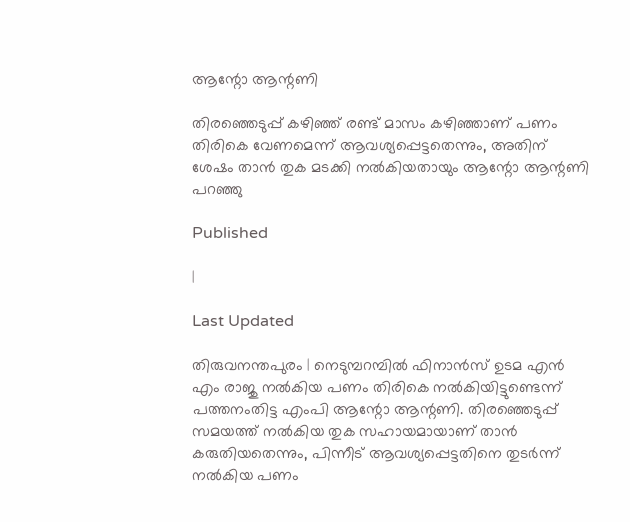ആന്റോ ആന്റണി

തിരഞ്ഞെടുപ്പ് കഴിഞ്ഞ് രണ്ട് മാസം കഴിഞ്ഞാണ് പണം തിരികെ വേണമെന്ന് ആവശ്യപ്പെട്ടതെന്നും, അതിന് ശേഷം താന്‍ തുക മടക്കി നല്‍കിയതായും ആന്റോ ആന്റണി പറഞ്ഞു

Published

|

Last Updated

തിരുവനന്തപുരം | നെടുമ്പറമ്പില്‍ ഫിനാന്‍സ് ഉടമ എന്‍ എം രാജു നല്‍കിയ പണം തിരികെ നല്‍കിയിട്ടുണ്ടെന്ന് പത്തനംതിട്ട എംപി ആന്റോ ആന്റണി. തിരഞ്ഞെടുപ്പ് സമയത്ത് നല്‍കിയ തുക സഹായമായാണ് താന്‍ കരുതിയതെന്നും, പിന്നീട് ആവശ്യപ്പെട്ടതിനെ തുടര്‍ന്ന് നല്‍കിയ പണം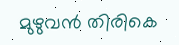മുഴുവന്‍ തിരികെ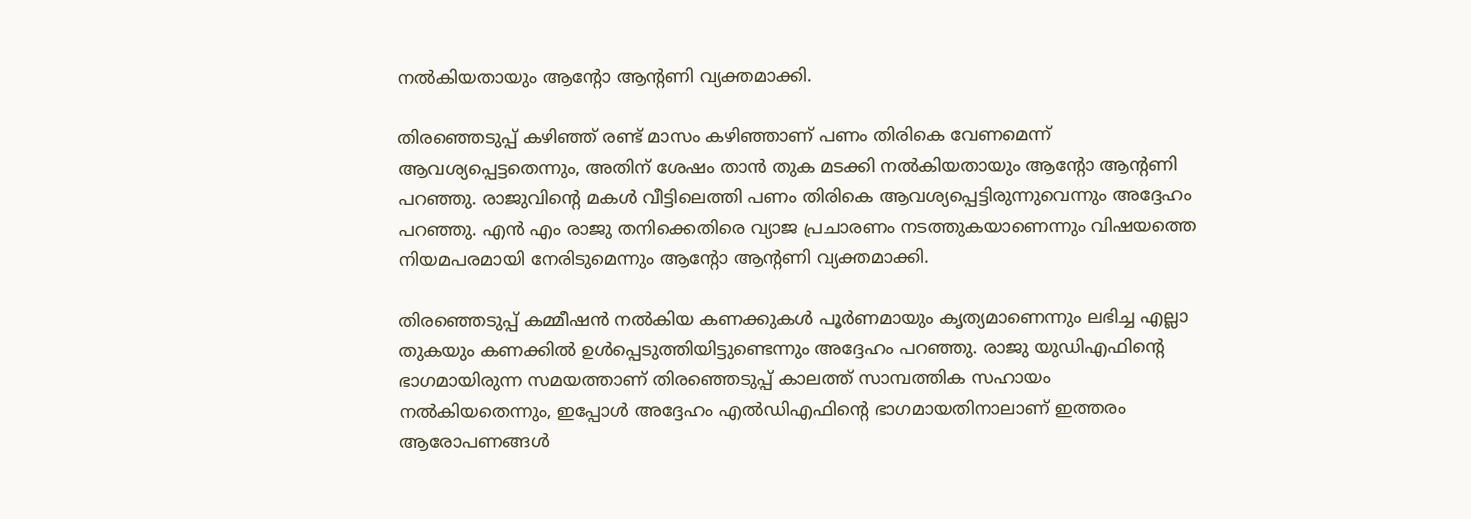നല്‍കിയതായും ആന്റോ ആന്റണി വ്യക്തമാക്കി.

തിരഞ്ഞെടുപ്പ് കഴിഞ്ഞ് രണ്ട് മാസം കഴിഞ്ഞാണ് പണം തിരികെ വേണമെന്ന് ആവശ്യപ്പെട്ടതെന്നും, അതിന് ശേഷം താന്‍ തുക മടക്കി നല്‍കിയതായും ആന്റോ ആന്റണി പറഞ്ഞു. രാജുവിന്റെ മകള്‍ വീട്ടിലെത്തി പണം തിരികെ ആവശ്യപ്പെട്ടിരുന്നുവെന്നും അദ്ദേഹം പറഞ്ഞു. എന്‍ എം രാജു തനിക്കെതിരെ വ്യാജ പ്രചാരണം നടത്തുകയാണെന്നും വിഷയത്തെ നിയമപരമായി നേരിടുമെന്നും ആന്റോ ആന്റണി വ്യക്തമാക്കി.

തിരഞ്ഞെടുപ്പ് കമ്മീഷന്‍ നല്‍കിയ കണക്കുകള്‍ പൂര്‍ണമായും കൃത്യമാണെന്നും ലഭിച്ച എല്ലാ തുകയും കണക്കില്‍ ഉള്‍പ്പെടുത്തിയിട്ടുണ്ടെന്നും അദ്ദേഹം പറഞ്ഞു. രാജു യുഡിഎഫിന്റെ ഭാഗമായിരുന്ന സമയത്താണ് തിരഞ്ഞെടുപ്പ് കാലത്ത് സാമ്പത്തിക സഹായം നല്‍കിയതെന്നും, ഇപ്പോള്‍ അദ്ദേഹം എല്‍ഡിഎഫിന്റെ ഭാഗമായതിനാലാണ് ഇത്തരം ആരോപണങ്ങള്‍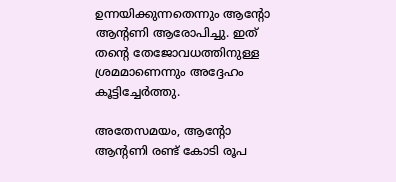ഉന്നയിക്കുന്നതെന്നും ആന്റോ ആന്റണി ആരോപിച്ചു. ഇത് തന്റെ തേജോവധത്തിനുള്ള ശ്രമമാണെന്നും അദ്ദേഹം കൂട്ടിച്ചേര്‍ത്തു.

അതേസമയം, ആന്റോ ആന്റണി രണ്ട് കോടി രൂപ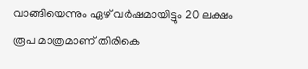വാങ്ങിയെന്നും ഏഴ് വര്‍ഷമായിട്ടും 20 ലക്ഷം രൂപ മാത്രമാണ് തിരികെ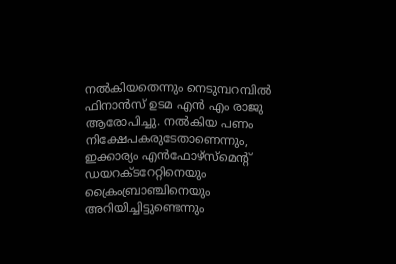നല്‍കിയതെന്നും നെടുമ്പറമ്പില്‍ ഫിനാന്‍സ് ഉടമ എന്‍ എം രാജു ആരോപിച്ചു. നല്‍കിയ പണം നിക്ഷേപകരുടേതാണെന്നും, ഇക്കാര്യം എന്‍ഫോഴ്‌സ്‌മെന്റ് ഡയറക്ടറേറ്റിനെയും ക്രൈംബ്രാഞ്ചിനെയും അറിയിച്ചിട്ടുണ്ടെന്നും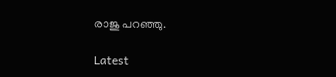രാജു പറഞ്ഞു.

Latest